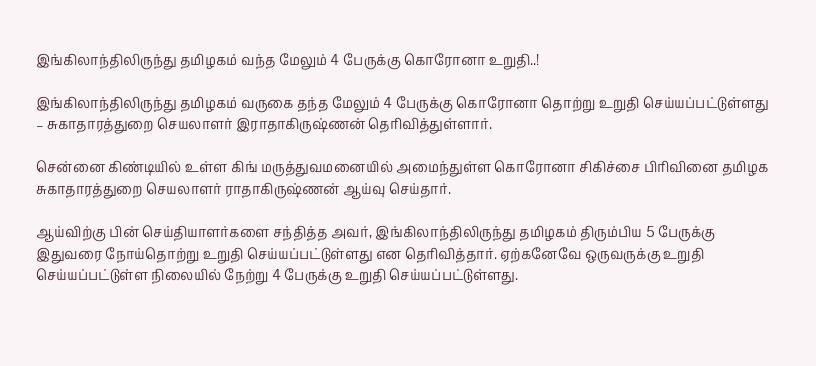இங்கிலாந்திலிருந்து தமிழகம் வந்த மேலும் 4 பேருக்கு கொரோனா உறுதி..!

இங்கிலாந்திலிருந்து தமிழகம் வருகை தந்த மேலும் 4 பேருக்கு கொரோனா தொற்று உறுதி செய்யப்பட்டுள்ளது – சுகாதாரத்துறை செயலாளர் இராதாகிருஷ்ணன் தெரிவித்துள்ளார்.

சென்னை கிண்டியில் உள்ள கிங் மருத்துவமனையில் அமைந்துள்ள கொரோனா சிகிச்சை பிரிவினை தமிழக சுகாதாரத்துறை செயலாளர் ராதாகிருஷ்ணன் ஆய்வு செய்தார்.

ஆய்விற்கு பின் செய்தியாளர்களை சந்தித்த அவர், இங்கிலாந்திலிருந்து தமிழகம் திரும்பிய 5 பேருக்கு இதுவரை நோய்தொற்று உறுதி செய்யப்பட்டுள்ளது என தெரிவித்தார். ஏற்கனேவே ஒருவருக்கு உறுதி செய்யப்பட்டுள்ள நிலையில் நேற்று 4 பேருக்கு உறுதி செய்யப்பட்டுள்ளது.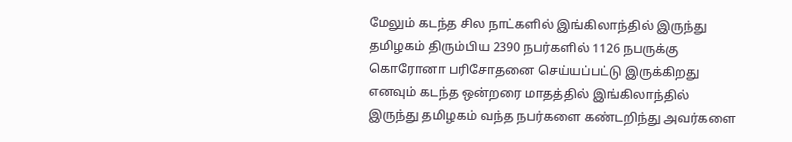மேலும் கடந்த சில நாட்களில் இங்கிலாந்தில் இருந்து தமிழகம் திரும்பிய 2390 நபர்களில் 1126 நபருக்கு கொரோனா பரிசோதனை செய்யப்பட்டு இருக்கிறது எனவும் கடந்த ஒன்றரை மாதத்தில் இங்கிலாந்தில் இருந்து தமிழகம் வந்த நபர்களை கண்டறிந்து அவர்களை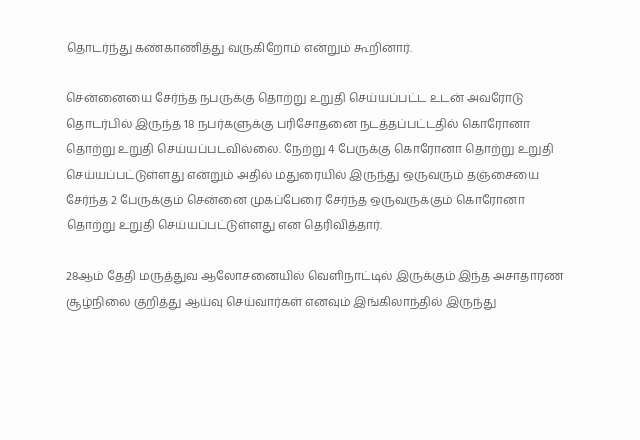தொடர்ந்து கண்காணித்து வருகிறோம் என்றும் கூறினார்.

சென்னையை சேர்ந்த நபருக்கு தொற்று உறுதி செய்யப்பட்ட உடன் அவரோடு தொடர்பில் இருந்த 18 நபர்களுக்கு பரிசோதனை நடத்தப்பட்டதில் கொரோனா தொற்று உறுதி செய்யப்படவில்லை. நேற்று 4 பேருக்கு கொரோனா தொற்று உறுதி செய்யப்பட்டுள்ளது என்றும் அதில் மதுரையில் இருந்து ஒருவரும் தஞ்சையை சேர்ந்த 2 பேருக்கும் சென்னை முகப்பேரை சேர்ந்த ஒருவருக்கும் கொரோனா தொற்று உறுதி செய்யப்பட்டுள்ளது என தெரிவித்தார்.

28ஆம் தேதி மருத்துவ ஆலோசனையில் வெளிநாட்டில் இருக்கும் இந்த அசாதாரண சூழ்நிலை குறித்து ஆய்வு செய்வார்கள் எனவும் இங்கிலாந்தில் இருந்து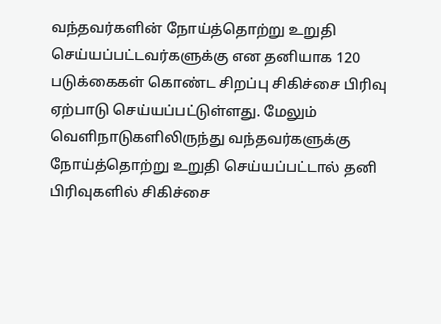வந்தவர்களின் நோய்த்தொற்று உறுதி செய்யப்பட்டவர்களுக்கு என தனியாக 120 படுக்கைகள் கொண்ட சிறப்பு சிகிச்சை பிரிவு ஏற்பாடு செய்யப்பட்டுள்ளது. மேலும் வெளிநாடுகளிலிருந்து வந்தவர்களுக்கு நோய்த்தொற்று உறுதி செய்யப்பட்டால் தனி பிரிவுகளில் சிகிச்சை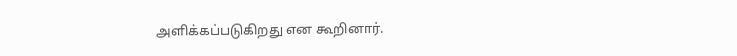அளிக்கப்படுகிறது என கூறினார்.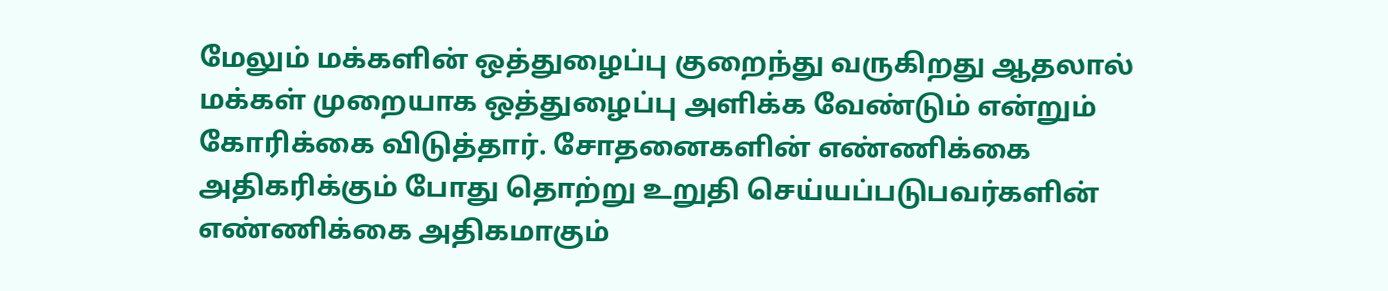மேலும் மக்களின் ஒத்துழைப்பு குறைந்து வருகிறது ஆதலால் மக்கள் முறையாக ஒத்துழைப்பு அளிக்க வேண்டும் என்றும் கோரிக்கை விடுத்தார். சோதனைகளின் எண்ணிக்கை அதிகரிக்கும் போது தொற்று உறுதி செய்யப்படுபவர்களின் எண்ணிக்கை அதிகமாகும்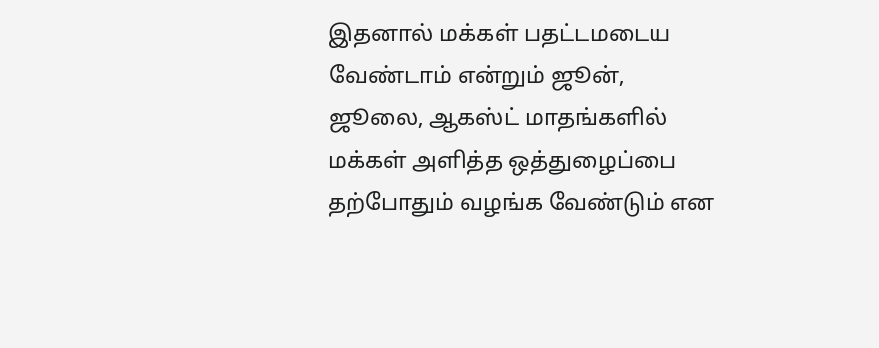இதனால் மக்கள் பதட்டமடைய வேண்டாம் என்றும் ஜூன், ஜூலை, ஆகஸ்ட் மாதங்களில் மக்கள் அளித்த ஒத்துழைப்பை தற்போதும் வழங்க வேண்டும் என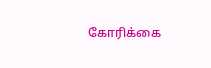கோரிக்கை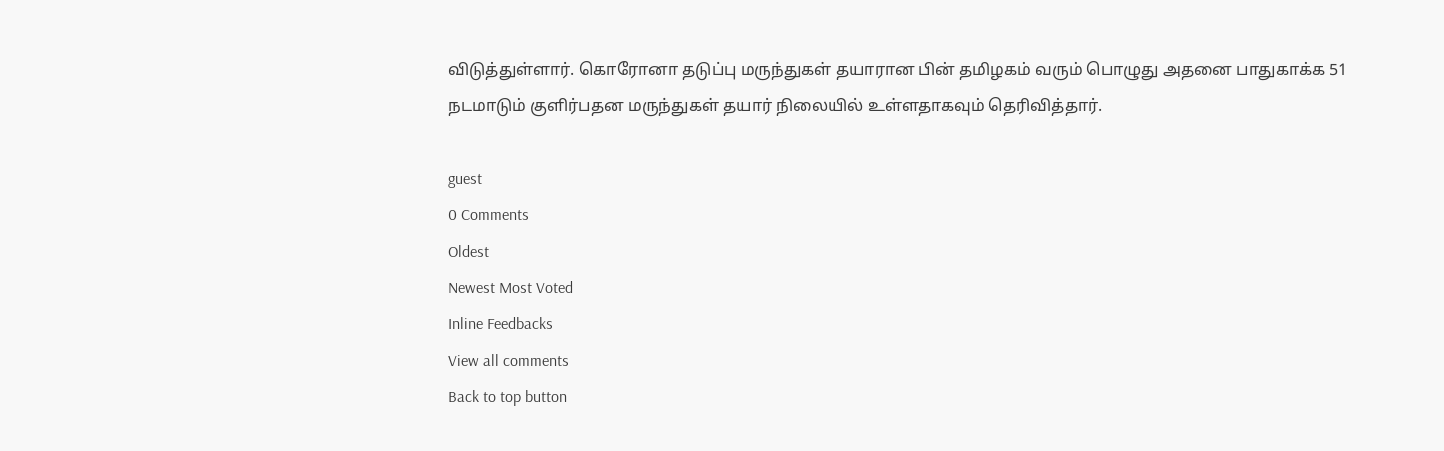விடுத்துள்ளார். கொரோனா தடுப்பு மருந்துகள் தயாரான பின் தமிழகம் வரும் பொழுது அதனை பாதுகாக்க 51 நடமாடும் குளிர்பதன மருந்துகள் தயார் நிலையில் உள்ளதாகவும் தெரிவித்தார்.

guest
0 Comments
Oldest
Newest Most Voted
Inline Feedbacks
View all comments
Back to top button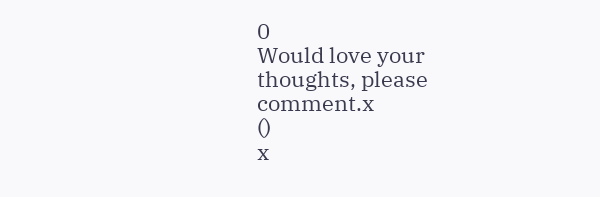0
Would love your thoughts, please comment.x
()
x